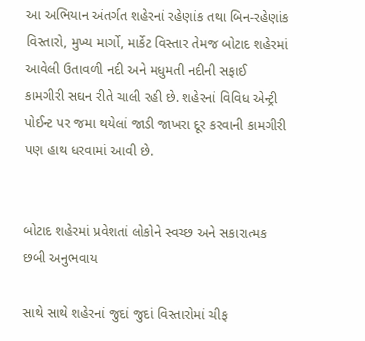આ અભિયાન અંતર્ગત શહેરનાં રહેણાંક તથા બિન-રહેણાંક વિસ્તારો, મુખ્ય માર્ગો, માર્કેટ વિસ્તાર તેમજ બોટાદ શહેરમાં આવેલી ઉતાવળી નદી અને મધુમતી નદીની સફાઈ કામગીરી સઘન રીતે ચાલી રહી છે. શહેરનાં વિવિધ એન્ટ્રી પોઈન્ટ પર જમા થયેલાં જાડી જાખરા દૂર કરવાની કામગીરી પણ હાથ ધરવામાં આવી છે.


બોટાદ શહેરમાં પ્રવેશતાં લોકોને સ્વચ્છ અને સકારાત્મક છબી અનુભવાય

સાથે સાથે શહેરનાં જુદાં જુદાં વિસ્તારોમાં ચીફ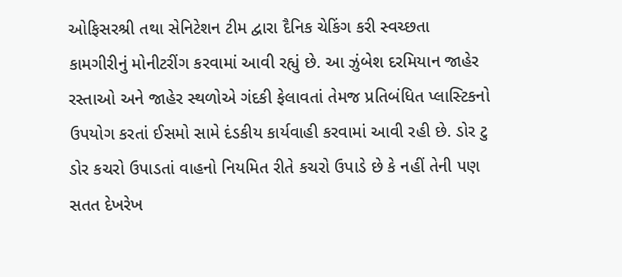ઓફિસરશ્રી તથા સેનિટેશન ટીમ દ્વારા દૈનિક ચેકિંગ કરી સ્વચ્છતા કામગીરીનું મોનીટરીંગ કરવામાં આવી રહ્યું છે. આ ઝુંબેશ દરમિયાન જાહેર રસ્તાઓ અને જાહેર સ્થળોએ ગંદકી ફેલાવતાં તેમજ પ્રતિબંધિત પ્લાસ્ટિકનો ઉપયોગ કરતાં ઈસમો સામે દંડકીય કાર્યવાહી કરવામાં આવી રહી છે. ડોર ટુ ડોર કચરો ઉપાડતાં વાહનો નિયમિત રીતે કચરો ઉપાડે છે કે નહીં તેની પણ સતત દેખરેખ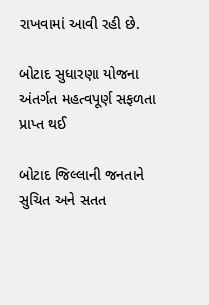રાખવામાં આવી રહી છે.

બોટાદ સુધારણા યોજના અંતર્ગત મહત્વપૂર્ણ સફળતા પ્રાપ્ત થઈ

બોટાદ જિલ્લાની જનતાને સુચિત અને સતત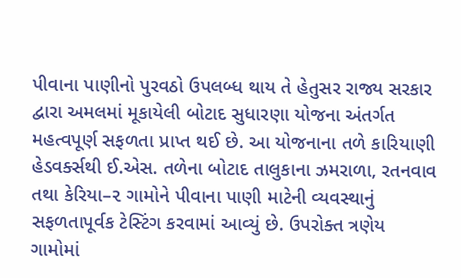પીવાના પાણીનો પુરવઠો ઉપલબ્ધ થાય તે હેતુસર રાજ્ય સરકાર દ્વારા અમલમાં મૂકાયેલી બોટાદ સુધારણા યોજના અંતર્ગત મહત્વપૂર્ણ સફળતા પ્રાપ્ત થઈ છે. આ યોજનાના તળે કારિયાણી હેડવર્ક્સથી ઈ.એસ. તળેના બોટાદ તાલુકાના ઝમરાળા, રતનવાવ તથા કેરિયા–૨ ગામોને પીવાના પાણી માટેની વ્યવસ્થાનું સફળતાપૂર્વક ટેસ્ટિંગ કરવામાં આવ્યું છે. ઉપરોક્ત ત્રણેય ગામોમાં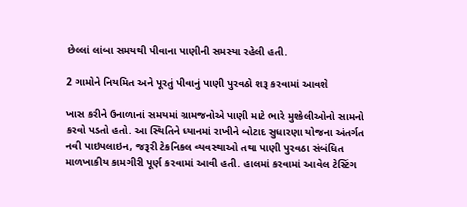છેલ્લાં લાંબા સમયથી પીવાના પાણીની સમસ્યા રહેલી હતી.

2 ગામોને નિયમિત અને પૂરતું પીવાનું પાણી પુરવઠો શરૂ કરવામાં આવશે

ખાસ કરીને ઉનાળાનાં સમયમાં ગ્રામજનોએ પાણી માટે ભારે મુશ્કેલીઓનો સામનો કરવો પડતો હતો. આ સ્થિતિને ધ્યાનમાં રાખીને બોટાદ સુધારણા યોજના અંતર્ગત નવી પાઇપલાઇન, જરૂરી ટેકનિકલ વ્યવસ્થાઓ તથા પાણી પુરવઠા સંબંધિત માળખાકીય કામગીરી પૂર્ણ કરવામાં આવી હતી. હાલમાં કરવામાં આવેલ ટેસ્ટિંગ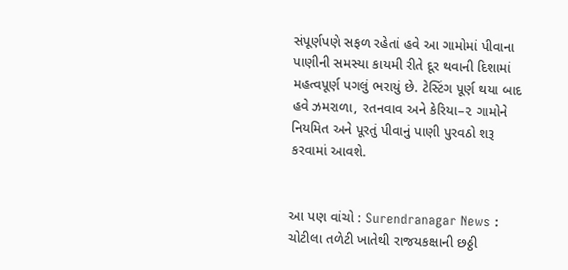સંપૂર્ણપણે સફળ રહેતાં હવે આ ગામોમાં પીવાના પાણીની સમસ્યા કાયમી રીતે દૂર થવાની દિશામાં મહત્વપૂર્ણ પગલું ભરાયું છે. ટેસ્ટિંગ પૂર્ણ થયા બાદ હવે ઝમરાળા, રતનવાવ અને કેરિયા–૨ ગામોને નિયમિત અને પૂરતું પીવાનું પાણી પુરવઠો શરૂ કરવામાં આવશે.


આ પણ વાંચો : Surendranagar News : ચોટીલા તળેટી ખાતેથી રાજયકક્ષાની છઠ્ઠી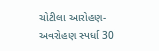ચોટીલા આરોહણ-અવરોહણ સ્પર્ધા 30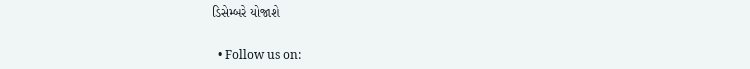ડિસેમ્બરે યોજાશે


  • Follow us on: